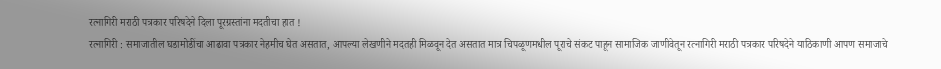रत्नागिरी मराठी पत्रकार परिषदेने दिला पूरग्रस्तांना मदतीचा हात !
रत्नागिरी : समाजातील घडामोडींचा आढावा पत्रकार नेहमीच घेत असतात, आपल्या लेखणीने मदतही मिळवून देत असतात मात्र चिपळूणमधील पूराचे संकट पाहून सामाजिक जाणीवेतून रत्नागिरी मराठी पत्रकार परिषदेने याठिकाणी आपण समाजाचे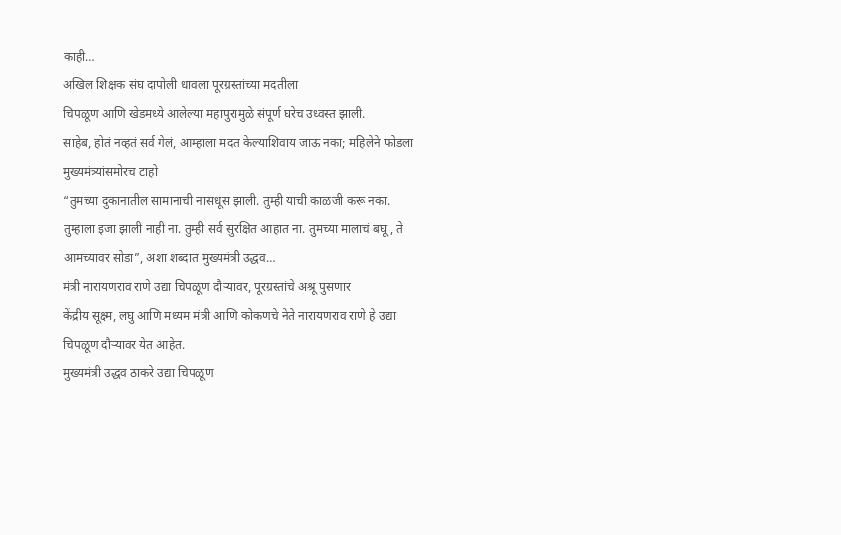काही…
अखिल शिक्षक संघ दापोली धावला पूरग्रस्तांच्या मदतीला
चिपळूण आणि खेडमध्ये आलेल्या महापुरामुळे संपूर्ण घरेच उध्वस्त झाली.
साहेब, होतं नव्हतं सर्व गेलं, आम्हाला मदत केल्याशिवाय जाऊ नका; महिलेने फोडला मुख्यमंत्र्यांसमोरच टाहो
“तुमच्या दुकानातील सामानाची नासधूस झाली. तुम्ही याची काळजी करू नका. तुम्हाला इजा झाली नाही ना. तुम्ही सर्व सुरक्षित आहात ना. तुमच्या मालाचं बघू, ते आमच्यावर सोडा”, अशा शब्दात मुख्यमंत्री उद्धव…
मंत्री नारायणराव राणे उद्या चिपळूण दौऱ्यावर, पूरग्रस्तांचे अश्रू पुसणार
केंद्रीय सूक्ष्म, लघु आणि मध्यम मंत्री आणि कोकणचे नेते नारायणराव राणे हे उद्या चिपळूण दौऱ्यावर येत आहेत.
मुख्यमंत्री उद्धव ठाकरे उद्या चिपळूण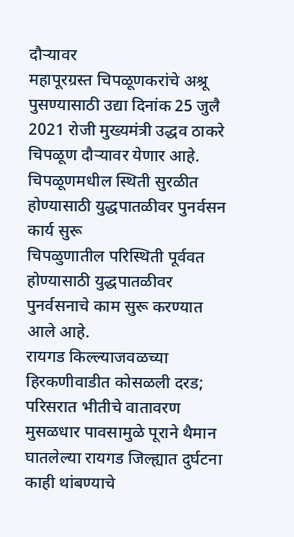दौऱ्यावर
महापूरग्रस्त चिपळूणकरांचे अश्रू पुसण्यासाठी उद्या दिनांक 25 जुलै 2021 रोजी मुख्यमंत्री उद्धव ठाकरे चिपळूण दौऱ्यावर येणार आहे.
चिपळूणमधील स्थिती सुरळीत होण्यासाठी युद्धपातळीवर पुनर्वसन कार्य सुरू
चिपळुणातील परिस्थिती पूर्ववत होण्यासाठी युद्धपातळीवर पुनर्वसनाचे काम सुरू करण्यात आले आहे.
रायगड किल्ल्याजवळच्या हिरकणीवाडीत कोसळली दरड; परिसरात भीतीचे वातावरण
मुसळधार पावसामुळे पूराने थैमान घातलेल्या रायगड जिल्ह्यात दुर्घटना काही थांबण्याचे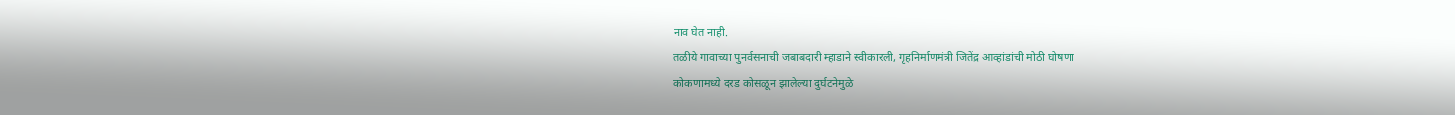नाव घेत नाही.
तळीये गावाच्या पुनर्वसनाची जबाबदारी म्हाडाने स्वीकारली, गृहनिर्माणमंत्री जितेंद्र आव्हांडांची मोठी घोषणा
कोकणामध्ये दरड कोसळून झालेल्या दुर्घटनेमुळे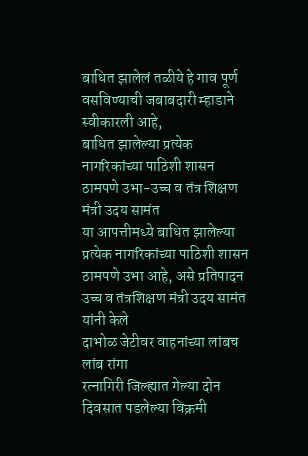बाधित झालेलं तळीये हे गाव पूर्ण वसविण्याची जबाबदारी म्हाडाने स्वीकारली आहे,
बाधित झालेल्या प्रत्येक नागरिकांच्या पाठिशी शासन ठामपणे उभा-उच्च व तंत्र शिक्षण मंत्री उदय सामंत
या आपत्तीमध्ये बाधित झालेल्या प्रत्येक नागरिकांच्या पाठिशी शासन ठामपणे उभा आहे, असे प्रतिपादन उच्च व तंत्रशिक्षण मंत्री उदय सामंत यांनी केले
दाभोळ जेटीवर वाहनांच्या लांबच लांब रांगा
रत्नागिरी जिल्ह्यात गेल्या दोन दिवसात पडलेल्या विक्रमी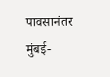पावसानंतर मुंबई-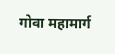गोवा महामार्ग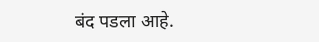बंद पडला आहे.